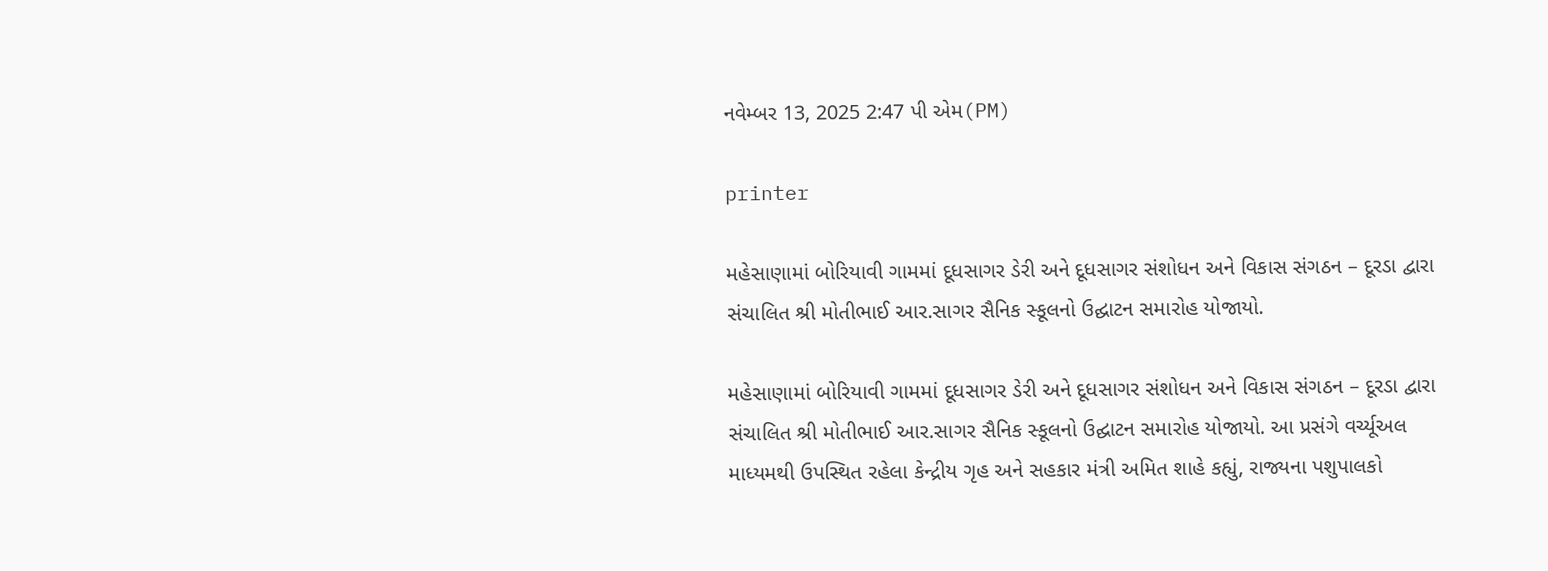નવેમ્બર 13, 2025 2:47 પી એમ(PM)

printer

મહેસાણામાં બોરિયાવી ગામમાં દૂધસાગર ડેરી અને દૂધસાગર સંશોધન અને વિકાસ સંગઠન – દૂરડા દ્વારા સંચાલિત શ્રી મોતીભાઈ આર.સાગર સૈનિક સ્કૂલનો ઉદ્ઘાટન સમારોહ યોજાયો.

મહેસાણામાં બોરિયાવી ગામમાં દૂધસાગર ડેરી અને દૂધસાગર સંશોધન અને વિકાસ સંગઠન – દૂરડા દ્વારા સંચાલિત શ્રી મોતીભાઈ આર.સાગર સૈનિક સ્કૂલનો ઉદ્ઘાટન સમારોહ યોજાયો. આ પ્રસંગે વર્ચ્યૂઅલ માધ્યમથી ઉપસ્થિત રહેલા કેન્દ્રીય ગૃહ અને સહકાર મંત્રી અમિત શાહે કહ્યું, રાજ્યના પશુપાલકો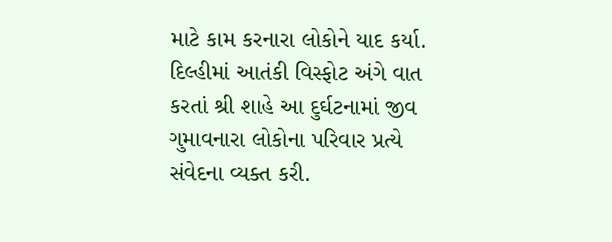માટે કામ કરનારા લોકોને યાદ કર્યા.
દિલ્હીમાં આતંકી વિસ્ફોટ અંગે વાત કરતાં શ્રી શાહે આ દુર્ઘટનામાં જીવ ગુમાવનારા લોકોના પરિવાર પ્રત્યે સંવેદના વ્યક્ત કરી.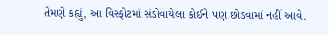તેમણે કહ્યું, આ વિસ્ફોટમાં સંડોવાયેલા કોઈને પણ છોડવામાં નહીં આવે.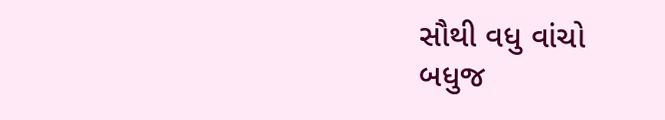સૌથી વધુ વાંચો
બધુજ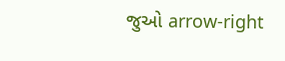જુઓ arrow-right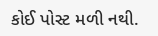કોઈ પોસ્ટ મળી નથી.